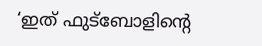‘ഇത് ഫുട്ബോളിന്റെ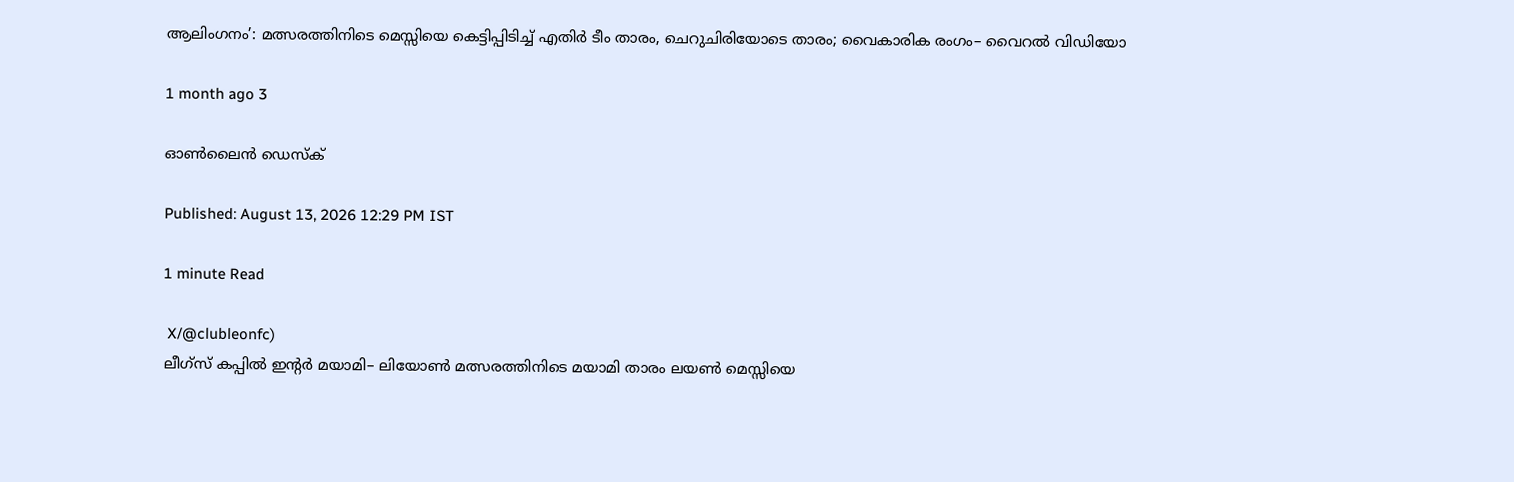ആലിംഗനം’: മത്സരത്തിനിടെ മെസ്സിയെ കെട്ടിപ്പിടിച്ച് എതിർ ടീം താരം, ചെറുചിരിയോടെ താരം; വൈകാരിക രംഗം– വൈറൽ വിഡിയോ

1 month ago 3

ഓൺലൈൻ ഡെസ്‌ക്

Published: August 13, 2026 12:29 PM IST

1 minute Read

 X/@clubleonfc)
ലീഗ്‌സ് കപ്പിൽ ഇന്റർ മയാമി– ലിയോൺ മത്സരത്തിനിടെ മയാമി താരം ലയൺ മെസ്സിയെ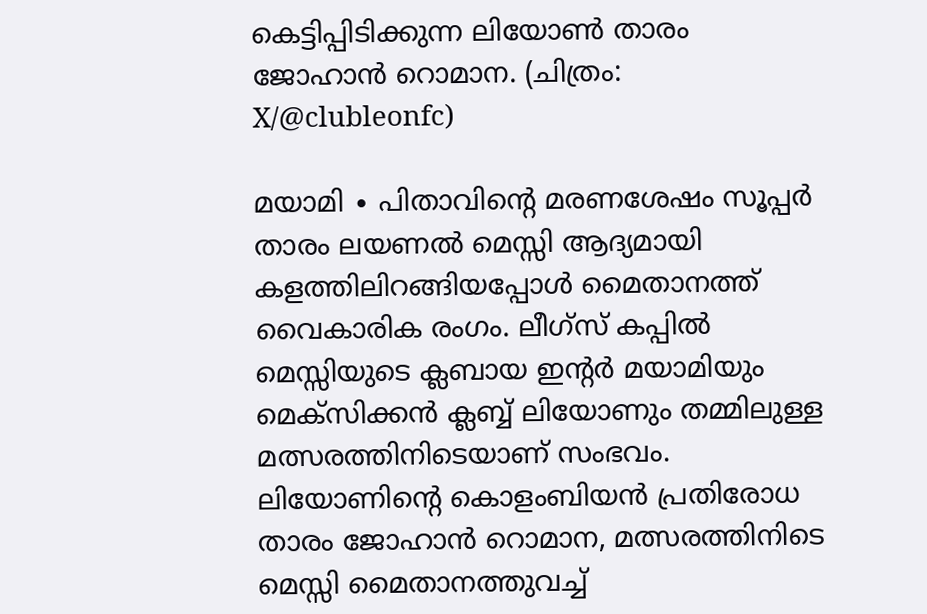കെട്ടിപ്പിടിക്കുന്ന ലിയോൺ താരം ജോഹാൻ റൊമാന. (ചിത്രം: X/@clubleonfc)

മയാമി ∙ പിതാവിന്റെ മരണശേഷം സൂപ്പർ താരം ലയണൽ മെസ്സി ആദ്യമായി കളത്തിലിറങ്ങിയപ്പോൾ മൈതാനത്ത് വൈകാരിക രംഗം. ലീഗ്‌സ് കപ്പിൽ മെസ്സിയുടെ ക്ലബായ ഇന്റർ മയാമിയും മെക്സിക്കൻ ക്ലബ്ബ് ലിയോണും തമ്മിലുള്ള മത്സരത്തിനിടെയാണ് സംഭവം. ലിയോണിന്‍റെ കൊളംബിയൻ പ്രതിരോധ താരം ജോഹാൻ റൊമാന, മത്സരത്തിനിടെ മെസ്സി മൈതാനത്തുവച്ച്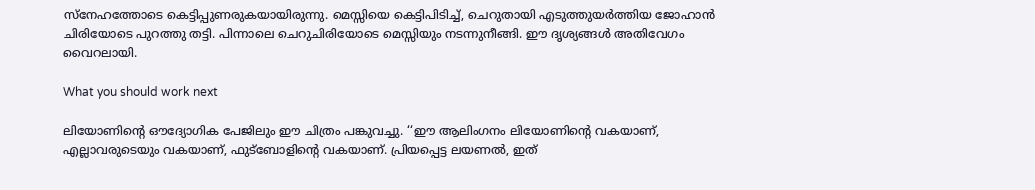സ്നേഹത്തോടെ കെട്ടിപ്പുണരുകയായിരുന്നു. മെസ്സിയെ കെട്ടിപിടിച്ച്, ചെറുതായി എടുത്തുയർത്തിയ ജോഹാൻ ചിരിയോടെ പുറത്തു തട്ടി. പിന്നാലെ ചെറുചിരിയോടെ മെസ്സിയും നടന്നുനീങ്ങി. ഈ ദൃശ്യങ്ങൾ അതിവേഗം വൈറലായി.

What you should work next

ലിയോണിന്റെ ഔദ്യോഗിക പേജിലും ഈ ചിത്രം പങ്കുവച്ചു. ‘‘ഈ ആലിംഗനം ലിയോണിന്‍റെ വകയാണ്, എല്ലാവരുടെയും വകയാണ്, ഫുട്ബോളിന്‍റെ വകയാണ്. പ്രിയപ്പെട്ട ലയണൽ, ഇത്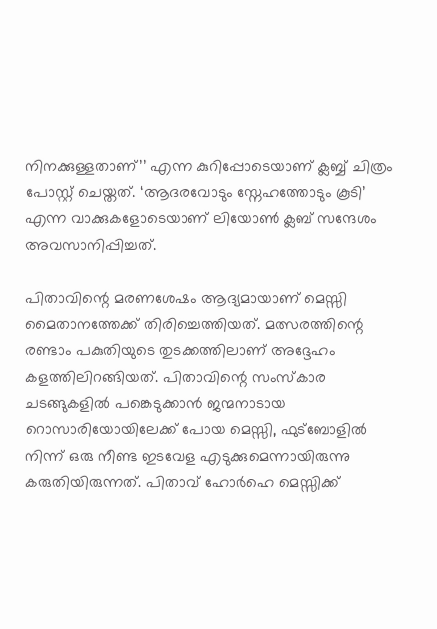നിനക്കുള്ളതാണ്’’ എന്ന കുറിപ്പോടെയാണ് ക്ലബ്ബ് ചിത്രം പോസ്റ്റ് ചെയ്തത്. ‘ആദരവോടും സ്നേഹത്തോടും കൂടി’ എന്ന വാക്കുകളോടെയാണ് ലിയോൺ ക്ലബ് സന്ദേശം അവസാനിപ്പിച്ചത്.

പിതാവിന്റെ മരണശേഷം ആദ്യമായാണ് മെസ്സി മൈതാനത്തേക്ക് തിരിച്ചെത്തിയത്. മത്സരത്തിന്റെ രണ്ടാം പകുതിയുടെ തുടക്കത്തിലാണ് അദ്ദേഹം കളത്തിലിറങ്ങിയത്. പിതാവിന്റെ സംസ്‌കാര ചടങ്ങുകളിൽ പങ്കെടുക്കാൻ ജന്മനാടായ റൊസാരിയോയിലേക്ക് പോയ മെസ്സി, ഫുട്ബോളിൽ നിന്ന് ഒരു നീണ്ട ഇടവേള എടുക്കുമെന്നായിരുന്നു കരുതിയിരുന്നത്. പിതാവ് ഹോർഹെ മെസ്സിക്ക്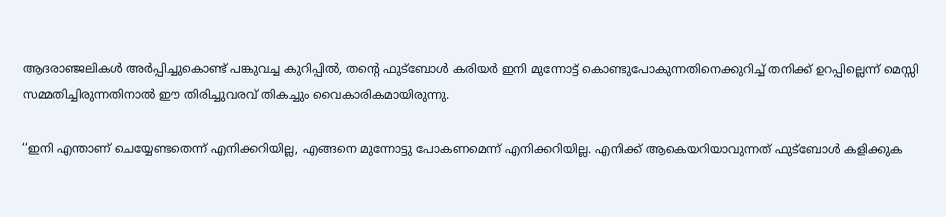ആദരാഞ്ജലികൾ അർപ്പിച്ചുകൊണ്ട് പങ്കുവച്ച കുറിപ്പിൽ, തന്റെ ഫുട്ബോൾ കരിയർ ഇനി മുന്നോട്ട് കൊണ്ടുപോകുന്നതിനെക്കുറിച്ച് തനിക്ക് ഉറപ്പില്ലെന്ന് മെസ്സി സമ്മതിച്ചിരുന്നതിനാൽ ഈ തിരിച്ചുവരവ് തികച്ചും വൈകാരികമായിരുന്നു.

‘‘ഇനി എന്താണ് ചെയ്യേണ്ടതെന്ന് എനിക്കറിയില്ല, എങ്ങനെ മുന്നോട്ടു പോകണമെന്ന് എനിക്കറിയില്ല. എനിക്ക് ആകെയറിയാവുന്നത് ഫുട്ബോൾ കളിക്കുക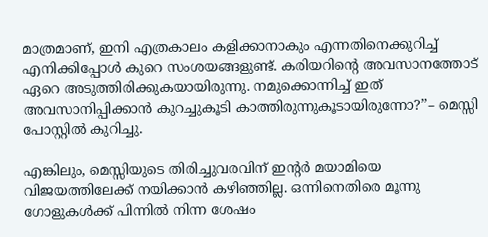മാത്രമാണ്, ഇനി എത്രകാലം കളിക്കാനാകും എന്നതിനെക്കുറിച്ച് എനിക്കിപ്പോൾ കുറെ സംശയങ്ങളുണ്ട്. കരിയറിന്റെ അവസാനത്തോട് ഏറെ അടുത്തിരിക്കുകയായിരുന്നു. നമുക്കൊന്നിച്ച് ഇത് അവസാനിപ്പിക്കാൻ കുറച്ചുകൂടി കാത്തിരുന്നുകൂടായിരുന്നോ?’’– മെസ്സി പോസ്റ്റിൽ കുറിച്ചു.

എങ്കിലും, മെസ്സിയുടെ തിരിച്ചുവരവിന് ഇന്റർ മയാമിയെ വിജയത്തിലേക്ക് നയിക്കാൻ കഴിഞ്ഞില്ല. ഒന്നിനെതിരെ മൂന്നു ഗോളുകൾക്ക് പിന്നിൽ നിന്ന ശേഷം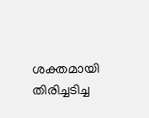ശക്തമായി തിരിച്ചടിച്ച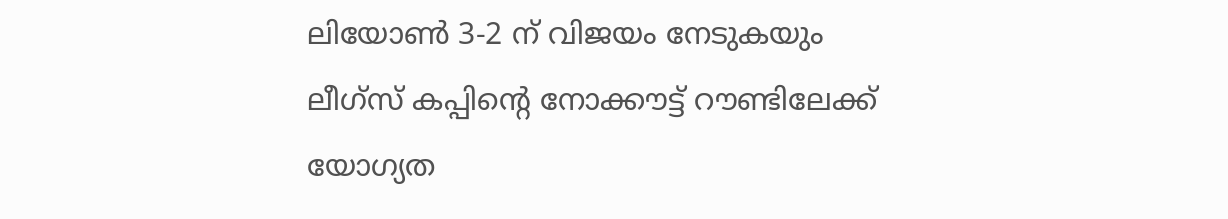ലിയോൺ 3-2 ന് വിജയം നേടുകയും ലീഗ്‌സ് കപ്പിന്റെ നോക്കൗട്ട് റൗണ്ടിലേക്ക് യോഗ്യത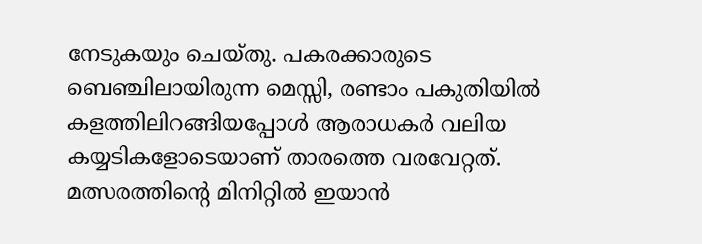നേടുകയും ചെയ്തു. പകരക്കാരുടെ ബെഞ്ചിലായിരുന്ന മെസ്സി, രണ്ടാം പകുതിയിൽ കളത്തിലിറങ്ങിയപ്പോൾ ആരാധകർ വലിയ കയ്യടികളോടെയാണ് താരത്തെ വരവേറ്റത്. മത്സരത്തിന്റെ മിനിറ്റിൽ ഇയാൻ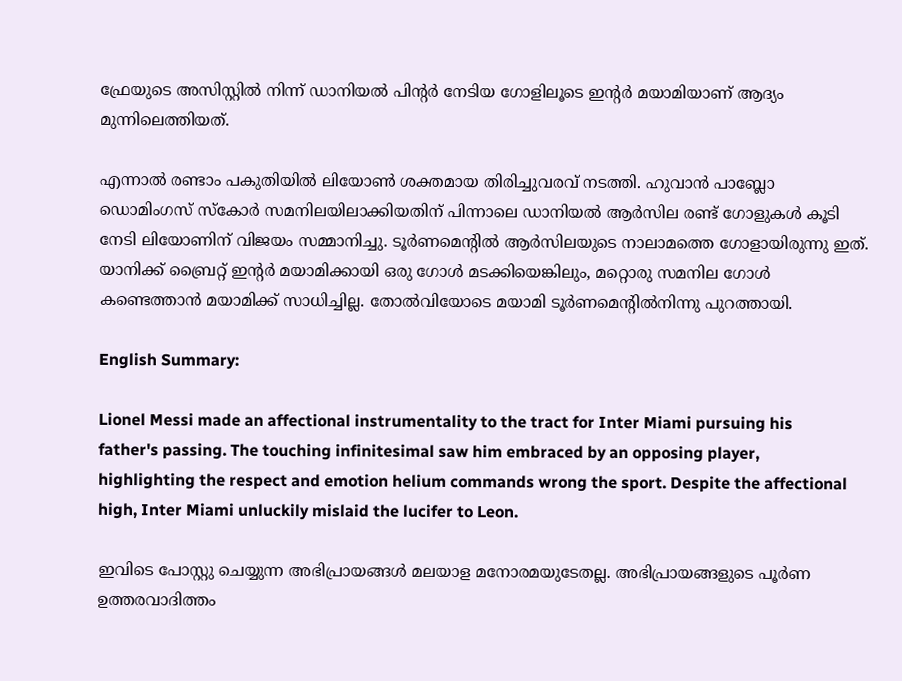ഫ്രേയുടെ അസിസ്റ്റിൽ നിന്ന് ഡാനിയൽ പിന്റർ നേടിയ ഗോളിലൂടെ ഇന്റർ മയാമിയാണ് ആദ്യം മുന്നിലെത്തിയത്.

എന്നാൽ രണ്ടാം പകുതിയിൽ ലിയോൺ ശക്തമായ തിരിച്ചുവരവ് നടത്തി. ഹുവാൻ പാബ്ലോ ഡൊമിംഗസ് സ്കോർ സമനിലയിലാക്കിയതിന് പിന്നാലെ ഡാനിയൽ ആർസില രണ്ട് ഗോളുകൾ കൂടി നേടി ലിയോണിന് വിജയം സമ്മാനിച്ചു. ടൂർണമെന്റിൽ ആർസിലയുടെ നാലാമത്തെ ഗോളായിരുന്നു ഇത്. യാനിക്ക് ബ്രൈറ്റ് ഇന്റർ മയാമിക്കായി ഒരു ഗോൾ മടക്കിയെങ്കിലും, മറ്റൊരു സമനില ഗോൾ കണ്ടെത്താൻ മയാമിക്ക് സാധിച്ചില്ല. തോൽവിയോടെ മയാമി ടൂർണമെന്റിൽനിന്നു പുറത്തായി.

English Summary:

Lionel Messi made an affectional instrumentality to the tract for Inter Miami pursuing his father's passing. The touching infinitesimal saw him embraced by an opposing player, highlighting the respect and emotion helium commands wrong the sport. Despite the affectional high, Inter Miami unluckily mislaid the lucifer to Leon.

ഇവിടെ പോസ്റ്റു ചെയ്യുന്ന അഭിപ്രായങ്ങൾ മലയാള മനോരമയുടേതല്ല. അഭിപ്രായങ്ങളുടെ പൂർണ ഉത്തരവാദിത്തം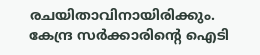രചയിതാവിനായിരിക്കും. കേന്ദ്ര സർക്കാരിന്റെ ഐടി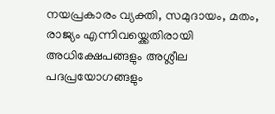നയപ്രകാരം വ്യക്തി, സമുദായം, മതം, രാജ്യം എന്നിവയ്ക്കെതിരായി അധിക്ഷേപങ്ങളും അശ്ലീല പദപ്രയോഗങ്ങളും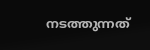നടത്തുന്നത്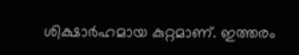ശിക്ഷാർഹമായ കുറ്റമാണ്. ഇത്തരം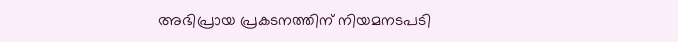അഭിപ്രായ പ്രകടനത്തിന് നിയമനടപടി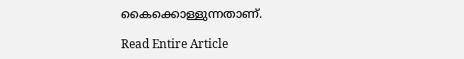കൈക്കൊള്ളുന്നതാണ്.

Read Entire Article